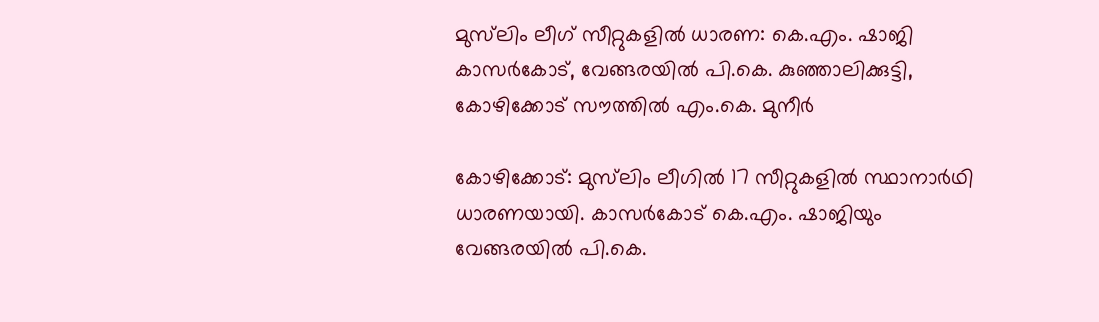മുസ്‍ലിം ലീഗ് സീറ്റുകളിൽ ധാരണ: കെ.എം. ഷാജി കാസർകോട്, വേങ്ങരയിൽ പി.കെ. കുഞ്ഞാലിക്കുട്ടി, കോഴിക്കോട് സൗത്തിൽ എം.കെ. മുനീർ

കോഴിക്കോട്: മുസ്‍ലിം ലീഗിൽ 17 സീറ്റുകളിൽ സ്ഥാനാർഥി ധാരണയായി. കാസർകോട് കെ.എം. ഷാജിയും വേങ്ങരയിൽ പി.കെ.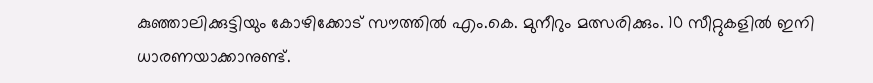കുഞ്ഞാലിക്കുട്ടിയും കോഴിക്കോട് സൗത്തിൽ എം.കെ. മുനീറും മത്സരിക്കും. 10 സീറ്റുകളിൽ ഇനി ധാരണയാക്കാനുണ്ട്.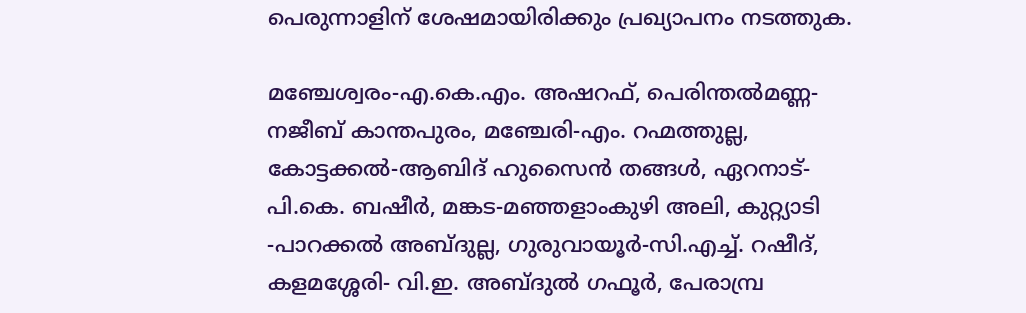പെരുന്നാളിന് ശേഷമായിരിക്കും പ്രഖ്യാപനം നടത്തുക.

മഞ്ചേശ്വരം-എ.കെ.എം. അഷറഫ്, പെരിന്തൽമണ്ണ-നജീബ് കാന്തപുരം, മഞ്ചേരി-എം. റഹ്മത്തുല്ല, കോട്ടക്കൽ-ആബിദ് ഹുസൈൻ തങ്ങൾ, ഏറനാട്-പി.കെ. ബഷീർ, മങ്കട-മഞ്ഞളാംകുഴി അലി, കുറ്റ്യാടി -പാറക്കൽ അബ്ദുല്ല, ഗുരുവായൂർ-സി.എച്ച്. റഷീദ്, കളമശ്ശേരി- വി.ഇ. അബ്ദുൽ ഗഫൂർ, പേരാമ്പ്ര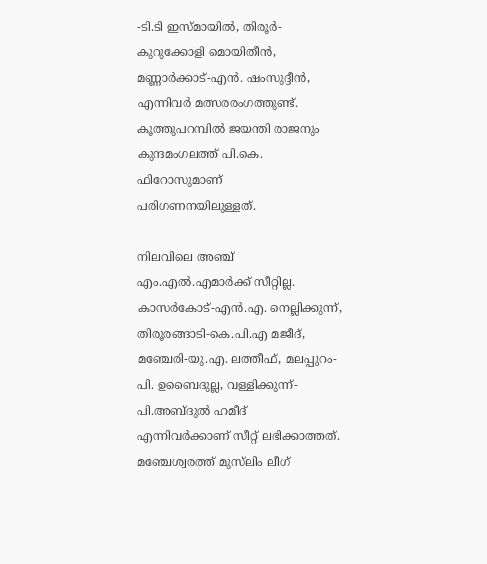-ടി.ടി ഇസ്മായിൽ, തിരൂർ-കുറുക്കോളി മൊയിതീൻ, മണ്ണാർക്കാട്-എൻ. ഷംസുദ്ദീൻ, എന്നിവർ മത്സരരംഗത്തുണ്ട്. കൂത്തുപറമ്പിൽ ജയന്തി രാജനും കുന്ദമംഗലത്ത് പി.കെ. ഫിറോസുമാണ് പരിഗണനയിലുള്ളത്.

നിലവിലെ അഞ്ച് എം.എൽ.എമാർക്ക് സീറ്റില്ല. കാസർകോട്-എൻ.എ. നെല്ലിക്കുന്ന്, തിരൂരങ്ങാടി-കെ.പി.എ മജീദ്, മഞ്ചേരി-യു.എ. ലത്തീഫ്, മലപ്പുറം-പി. ഉബൈദുല്ല, വള്ളിക്കുന്ന്-പി.അബ്ദുൽ ഹമീദ് എന്നിവർക്കാണ് സീറ്റ് ലഭിക്കാത്തത്. മഞ്ചേശ്വരത്ത് മുസ്‍ലിം ലീഗ്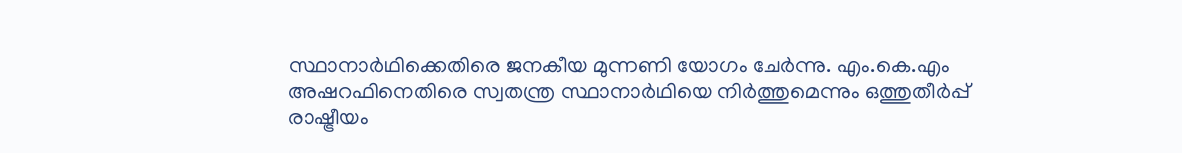സ്ഥാനാർഥിക്കെതിരെ ജനകീയ മുന്നണി യോഗം ചേർന്നു. എം.കെ.എം അഷറഫിനെതിരെ സ്വതന്ത്ര സ്ഥാനാർഥിയെ നിർത്തുമെന്നും ഒത്തുതീർപ്പ് രാഷ്ട്രീയം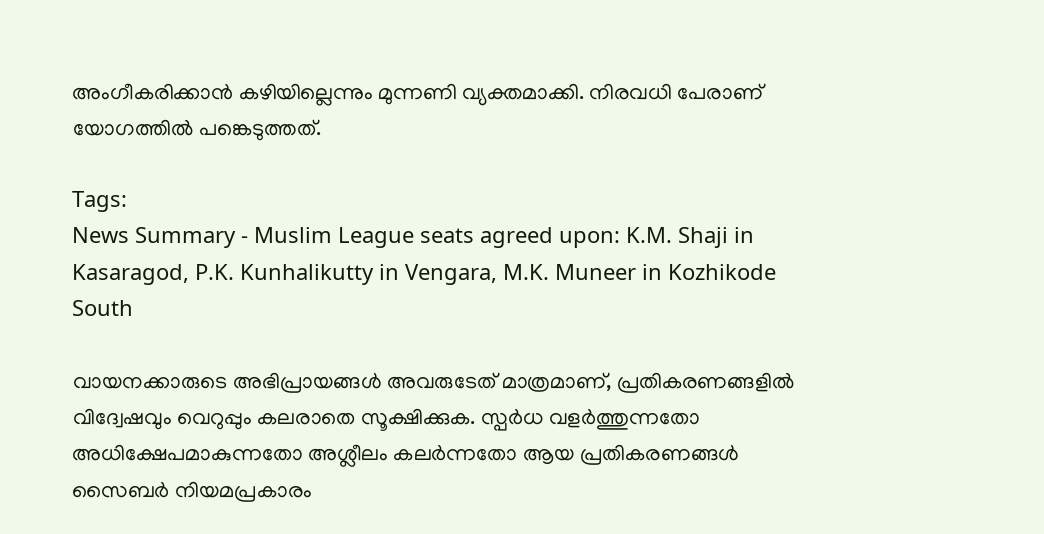അംഗീകരിക്കാൻ കഴിയില്ലെന്നും മുന്നണി വ്യക്തമാക്കി. നിരവധി പേരാണ് യോഗത്തിൽ പങ്കെടുത്തത്.

Tags:
News Summary - Muslim League seats agreed upon: K.M. Shaji in Kasaragod, P.K. Kunhalikutty in Vengara, M.K. Muneer in Kozhikode South

വായനക്കാരുടെ അഭിപ്രായങ്ങള്‍ അവരുടേത് മാത്രമാണ്, പ്രതികരണങ്ങളിൽ വിദ്വേഷവും വെറുപ്പും കലരാതെ സൂക്ഷിക്കുക. സ്പർധ വളർത്തുന്നതോ അധിക്ഷേപമാകുന്നതോ അശ്ലീലം കലർന്നതോ ആയ പ്രതികരണങ്ങൾ സൈബർ നിയമപ്രകാരം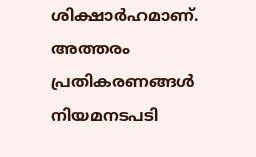ശിക്ഷാർഹമാണ്. അത്തരം പ്രതികരണങ്ങൾ നിയമനടപടി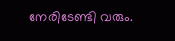നേരിടേണ്ടി വരും.